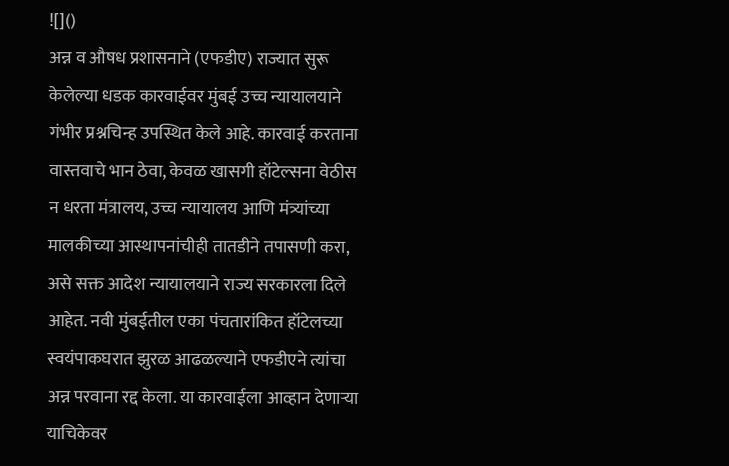![]()
अन्न व औषध प्रशासनाने (एफडीए) राज्यात सुरू केलेल्या धडक कारवाईवर मुंबई उच्च न्यायालयाने गंभीर प्रश्नचिन्ह उपस्थित केले आहे. कारवाई करताना वास्तवाचे भान ठेवा, केवळ खासगी हॉटेल्सना वेठीस न धरता मंत्रालय, उच्च न्यायालय आणि मंत्र्यांच्या मालकीच्या आस्थापनांचीही तातडीने तपासणी करा, असे सक्त आदेश न्यायालयाने राज्य सरकारला दिले आहेत. नवी मुंबईतील एका पंचतारांकित हॉटेलच्या स्वयंपाकघरात झुरळ आढळल्याने एफडीएने त्यांचा अन्न परवाना रद्द केला. या कारवाईला आव्हान देणाऱ्या याचिकेवर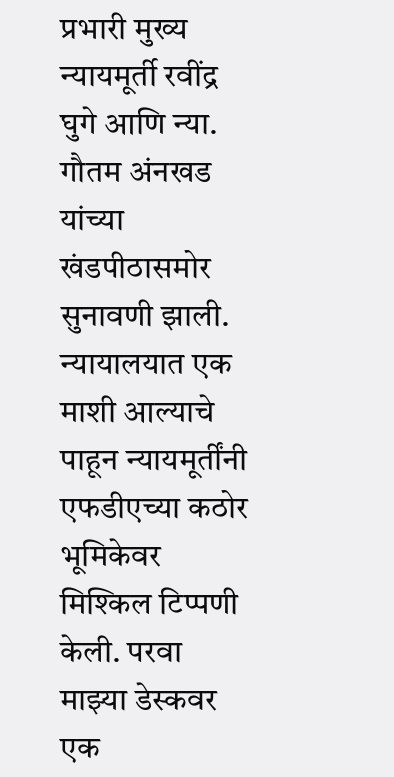प्रभारी मुख्य न्यायमूर्ती रवींद्र घुगे आणि न्या. गौतम अंनखड यांच्या खंडपीठासमोर सुनावणी झाली. न्यायालयात एक माशी आल्याचे पाहून न्यायमूर्तींनी एफडीएच्या कठोर भूमिकेवर मिश्किल टिप्पणी केली. परवा माझ्या डेस्कवर एक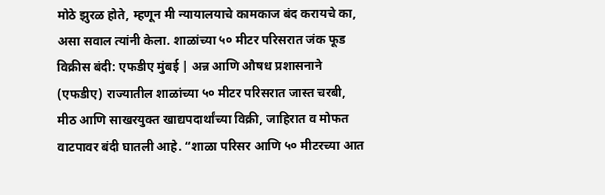मोठे झुरळ होते, म्हणून मी न्यायालयाचे कामकाज बंद करायचे का, असा सवाल त्यांनी केला. शाळांच्या ५० मीटर परिसरात जंक फूड विक्रीस बंदी: एफडीए मुंबई | अन्न आणि औषध प्रशासनाने (एफडीए) राज्यातील शाळांच्या ५० मीटर परिसरात जास्त चरबी, मीठ आणि साखरयुक्त खाद्यपदार्थांच्या विक्री, जाहिरात व मोफत वाटपावर बंदी घातली आहे. “शाळा परिसर आणि ५० मीटरच्या आत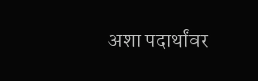अशा पदार्थांवर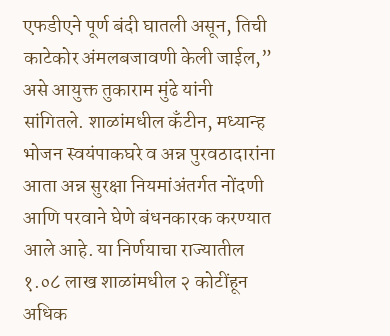एफडीएने पूर्ण बंदी घातली असून, तिची काटेकोर अंमलबजावणी केली जाईल,” असे आयुक्त तुकाराम मुंढे यांनी सांगितले. शाळांमधील कँटीन, मध्यान्ह भोजन स्वयंपाकघरे व अन्न पुरवठादारांना आता अन्न सुरक्षा नियमांअंतर्गत नोंदणी आणि परवाने घेणे बंधनकारक करण्यात आले आहे. या निर्णयाचा राज्यातील १.०८ लाख शाळांमधील २ कोटींहून अधिक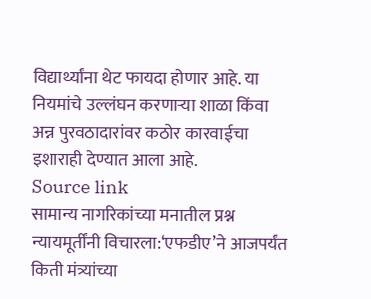विद्यार्थ्यांना थेट फायदा होणार आहे. या नियमांचे उल्लंघन करणाऱ्या शाळा किंवा अन्न पुरवठादारांवर कठोर कारवाईचा इशाराही देण्यात आला आहे.
Source link
सामान्य नागरिकांच्या मनातील प्रश्न न्यायमूर्तींनी विचारला:‘एफडीए’ने आजपर्यंत किती मंत्र्यांच्या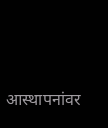आस्थापनांवर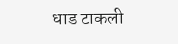धाड टाकली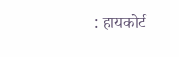: हायकोर्ट